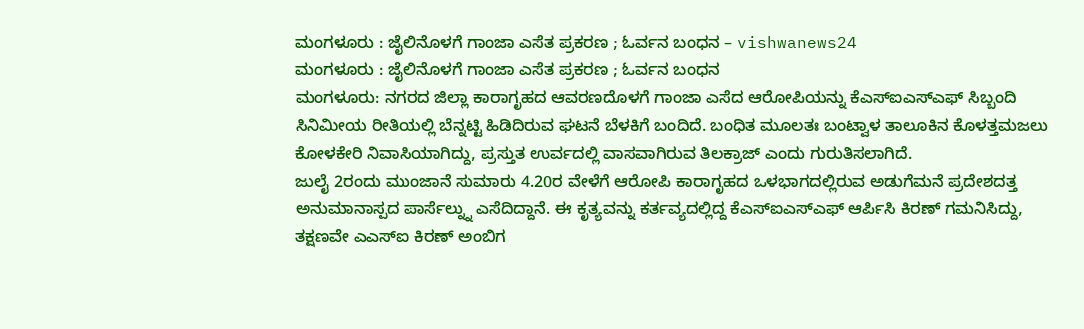ಮಂಗಳೂರು : ಜೈಲಿನೊಳಗೆ ಗಾಂಜಾ ಎಸೆತ ಪ್ರಕರಣ ; ಓರ್ವನ ಬಂಧನ – vishwanews24
ಮಂಗಳೂರು : ಜೈಲಿನೊಳಗೆ ಗಾಂಜಾ ಎಸೆತ ಪ್ರಕರಣ ; ಓರ್ವನ ಬಂಧನ
ಮಂಗಳೂರು: ನಗರದ ಜಿಲ್ಲಾ ಕಾರಾಗೃಹದ ಆವರಣದೊಳಗೆ ಗಾಂಜಾ ಎಸೆದ ಆರೋಪಿಯನ್ನು ಕೆಎಸ್ಐಎಸ್ಎಫ್ ಸಿಬ್ಬಂದಿ ಸಿನಿಮೀಯ ರೀತಿಯಲ್ಲಿ ಬೆನ್ನಟ್ಟಿ ಹಿಡಿದಿರುವ ಘಟನೆ ಬೆಳಕಿಗೆ ಬಂದಿದೆ. ಬಂಧಿತ ಮೂಲತಃ ಬಂಟ್ವಾಳ ತಾಲೂಕಿನ ಕೊಳತ್ತಮಜಲು ಕೋಳಕೇರಿ ನಿವಾಸಿಯಾಗಿದ್ದು, ಪ್ರಸ್ತುತ ಉರ್ವದಲ್ಲಿ ವಾಸವಾಗಿರುವ ತಿಲಕ್ರಾಜ್ ಎಂದು ಗುರುತಿಸಲಾಗಿದೆ.
ಜುಲೈ 2ರಂದು ಮುಂಜಾನೆ ಸುಮಾರು 4.20ರ ವೇಳೆಗೆ ಆರೋಪಿ ಕಾರಾಗೃಹದ ಒಳಭಾಗದಲ್ಲಿರುವ ಅಡುಗೆಮನೆ ಪ್ರದೇಶದತ್ತ ಅನುಮಾನಾಸ್ಪದ ಪಾರ್ಸೆಲ್ನ್ನು ಎಸೆದಿದ್ದಾನೆ. ಈ ಕೃತ್ಯವನ್ನು ಕರ್ತವ್ಯದಲ್ಲಿದ್ದ ಕೆಎಸ್ಐಎಸ್ಎಫ್ ಆರ್ಪಿಸಿ ಕಿರಣ್ ಗಮನಿಸಿದ್ದು, ತಕ್ಷಣವೇ ಎಎಸ್ಐ ಕಿರಣ್ ಅಂಬಿಗ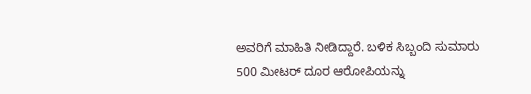ಅವರಿಗೆ ಮಾಹಿತಿ ನೀಡಿದ್ದಾರೆ. ಬಳಿಕ ಸಿಬ್ಬಂದಿ ಸುಮಾರು 500 ಮೀಟರ್ ದೂರ ಆರೋಪಿಯನ್ನು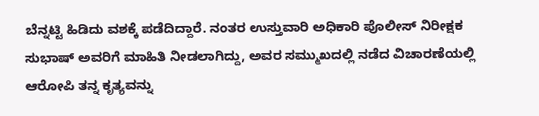ಬೆನ್ನಟ್ಟಿ ಹಿಡಿದು ವಶಕ್ಕೆ ಪಡೆದಿದ್ದಾರೆ. ನಂತರ ಉಸ್ತುವಾರಿ ಅಧಿಕಾರಿ ಪೊಲೀಸ್ ನಿರೀಕ್ಷಕ ಸುಭಾಷ್ ಅವರಿಗೆ ಮಾಹಿತಿ ನೀಡಲಾಗಿದ್ದು, ಅವರ ಸಮ್ಮುಖದಲ್ಲಿ ನಡೆದ ವಿಚಾರಣೆಯಲ್ಲಿ ಆರೋಪಿ ತನ್ನ ಕೃತ್ಯವನ್ನು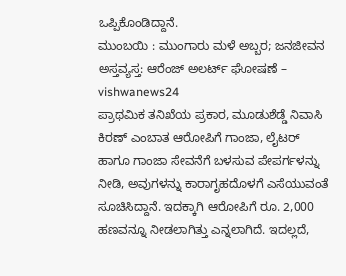ಒಪ್ಪಿಕೊಂಡಿದ್ದಾನೆ.
ಮುಂಬಯಿ : ಮುಂಗಾರು ಮಳೆ ಅಬ್ಬರ; ಜನಜೀವನ ಅಸ್ತವ್ಯಸ್ತ: ಆರೆಂಜ್ ಅಲರ್ಟ್ ಘೋಷಣೆ – vishwanews24
ಪ್ರಾಥಮಿಕ ತನಿಖೆಯ ಪ್ರಕಾರ, ಮೂಡುಶೆಡ್ಡೆ ನಿವಾಸಿ ಕಿರಣ್ ಎಂಬಾತ ಆರೋಪಿಗೆ ಗಾಂಜಾ, ಲೈಟರ್ ಹಾಗೂ ಗಾಂಜಾ ಸೇವನೆಗೆ ಬಳಸುವ ಪೇಪರ್ಗಳನ್ನು ನೀಡಿ, ಅವುಗಳನ್ನು ಕಾರಾಗೃಹದೊಳಗೆ ಎಸೆಯುವಂತೆ ಸೂಚಿಸಿದ್ದಾನೆ. ಇದಕ್ಕಾಗಿ ಆರೋಪಿಗೆ ರೂ. 2,000 ಹಣವನ್ನೂ ನೀಡಲಾಗಿತ್ತು ಎನ್ನಲಾಗಿದೆ. ಇದಲ್ಲದೆ,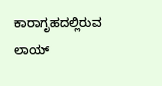ಕಾರಾಗೃಹದಲ್ಲಿರುವ ಲಾಯ್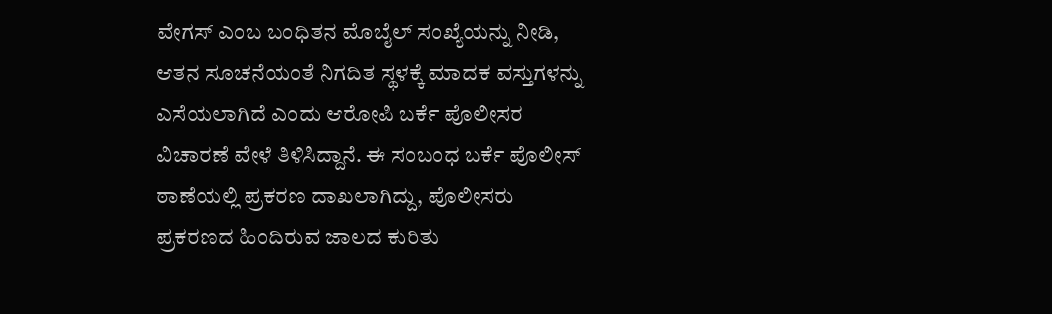ವೇಗಸ್ ಎಂಬ ಬಂಧಿತನ ಮೊಬೈಲ್ ಸಂಖ್ಯೆಯನ್ನು ನೀಡಿ, ಆತನ ಸೂಚನೆಯಂತೆ ನಿಗದಿತ ಸ್ಥಳಕ್ಕೆ ಮಾದಕ ವಸ್ತುಗಳನ್ನು ಎಸೆಯಲಾಗಿದೆ ಎಂದು ಆರೋಪಿ ಬರ್ಕೆ ಪೊಲೀಸರ ವಿಚಾರಣೆ ವೇಳೆ ತಿಳಿಸಿದ್ದಾನೆ. ಈ ಸಂಬಂಧ ಬರ್ಕೆ ಪೊಲೀಸ್ ಠಾಣೆಯಲ್ಲಿ ಪ್ರಕರಣ ದಾಖಲಾಗಿದ್ದು, ಪೊಲೀಸರು ಪ್ರಕರಣದ ಹಿಂದಿರುವ ಜಾಲದ ಕುರಿತು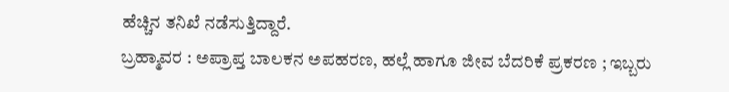ಹೆಚ್ಚಿನ ತನಿಖೆ ನಡೆಸುತ್ತಿದ್ದಾರೆ.
ಬ್ರಹ್ಮಾವರ : ಅಪ್ರಾಪ್ತ ಬಾಲಕನ ಅಪಹರಣ, ಹಲ್ಲೆ ಹಾಗೂ ಜೀವ ಬೆದರಿಕೆ ಪ್ರಕರಣ ; ಇಬ್ಬರು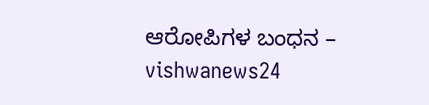ಆರೋಪಿಗಳ ಬಂಧನ – vishwanews24